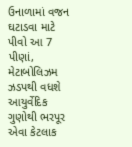ઉનાળામાં વજન ઘટાડવા માટે પીવો આ 7 પીણાં, મેટાબોલિઝમ ઝડપથી વધશે
આયુર્વેદિક ગુણોથી ભરપૂર એવા કેટલાક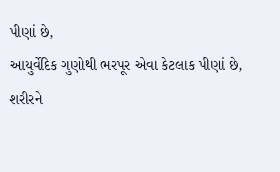પીણાં છે,
આયુર્વેદિક ગુણોથી ભરપૂર એવા કેટલાક પીણાં છે,
શરીરને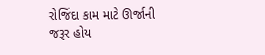રોજિંદા કામ માટે ઊર્જાની જરૂર હોય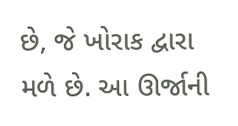છે, જે ખોરાક દ્વારા મળે છે. આ ઊર્જાની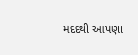મદદથી આપણા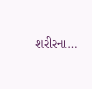શરીરના…